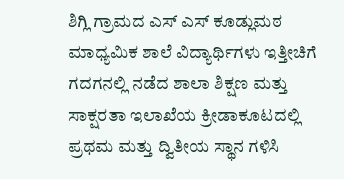ಶಿಗ್ಲಿ ಗ್ರಾಮದ ಎಸ್ ಎಸ್ ಕೂಡ್ಲುಮಠ ಮಾಧ್ಯಮಿಕ ಶಾಲೆ ವಿದ್ಯಾರ್ಥಿಗಳು ಇತ್ತೀಚಿಗೆ ಗದಗನಲ್ಲಿ ನಡೆದ ಶಾಲಾ ಶಿಕ್ಷಣ ಮತ್ತು ಸಾಕ್ಷರತಾ ಇಲಾಖೆಯ ಕ್ರೀಡಾಕೂಟದಲ್ಲಿ ಪ್ರಥಮ ಮತ್ತು ದ್ವಿತೀಯ ಸ್ಥಾನ ಗಳಿಸಿ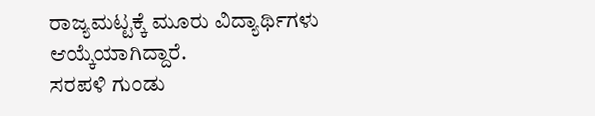ರಾಜ್ಯಮಟ್ಟಕ್ಕೆ ಮೂರು ವಿದ್ಯಾರ್ಥಿಗಳು ಆಯ್ಕೆಯಾಗಿದ್ದಾರೆ.
ಸರಪಳಿ ಗುಂಡು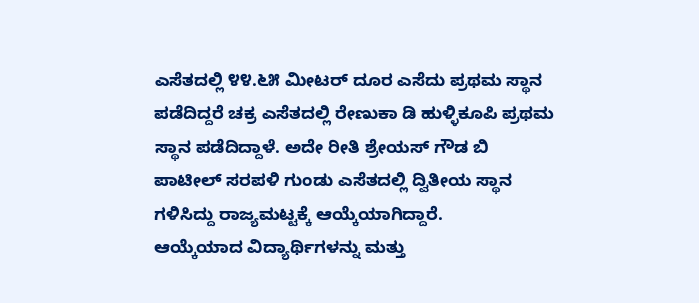ಎಸೆತದಲ್ಲಿ ೪೪.೬೫ ಮೀಟರ್ ದೂರ ಎಸೆದು ಪ್ರಥಮ ಸ್ಥಾನ ಪಡೆದಿದ್ದರೆ ಚಕ್ರ ಎಸೆತದಲ್ಲಿ ರೇಣುಕಾ ಡಿ ಹುಳ್ಳಿಕೂಪಿ ಪ್ರಥಮ ಸ್ಥಾನ ಪಡೆದಿದ್ದಾಳೆ. ಅದೇ ರೀತಿ ಶ್ರೇಯಸ್ ಗೌಡ ಬಿ ಪಾಟೀಲ್ ಸರಪಳಿ ಗುಂಡು ಎಸೆತದಲ್ಲಿ ದ್ವಿತೀಯ ಸ್ಥಾನ ಗಳಿಸಿದ್ದು ರಾಜ್ಯಮಟ್ಟಕ್ಕೆ ಆಯ್ಕೆಯಾಗಿದ್ದಾರೆ.
ಆಯ್ಕೆಯಾದ ವಿದ್ಯಾರ್ಥಿಗಳನ್ನು ಮತ್ತು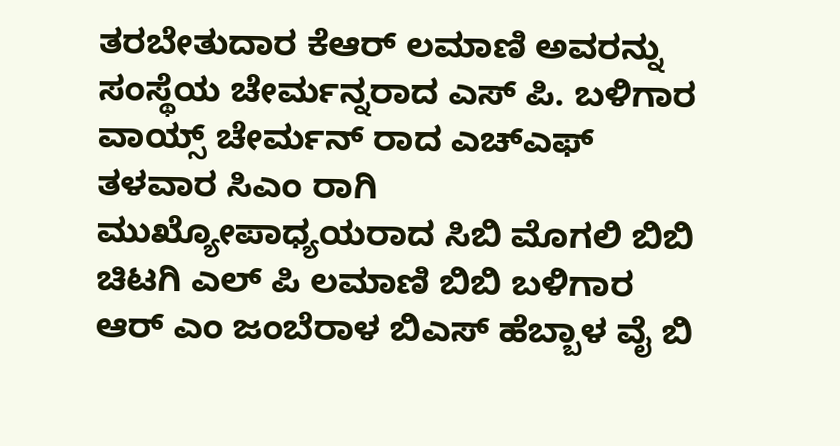ತರಬೇತುದಾರ ಕೆಆರ್ ಲಮಾಣಿ ಅವರನ್ನು ಸಂಸ್ಥೆಯ ಚೇರ್ಮನ್ನರಾದ ಎಸ್ ಪಿ. ಬಳಿಗಾರ ವಾಯ್ಸ್ ಚೇರ್ಮನ್ ರಾದ ಎಚ್ಎಫ್ ತಳವಾರ ಸಿಎಂ ರಾಗಿ ಮುಖ್ಯೋಪಾಧ್ಯಯರಾದ ಸಿಬಿ ಮೊಗಲಿ ಬಿಬಿ ಚಿಟಗಿ ಎಲ್ ಪಿ ಲಮಾಣಿ ಬಿಬಿ ಬಳಿಗಾರ ಆರ್ ಎಂ ಜಂಬೆರಾಳ ಬಿಎಸ್ ಹೆಬ್ಬಾಳ ವೈ ಬಿ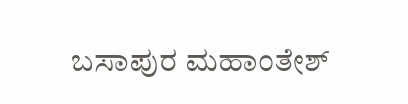ಬಸಾಪುರ ಮಹಾಂತೇಶ್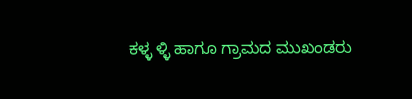ಕಳ್ಳ ಳ್ಳಿ ಹಾಗೂ ಗ್ರಾಮದ ಮುಖಂಡರು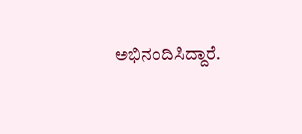ಅಭಿನಂದಿಸಿದ್ದಾರೆ.